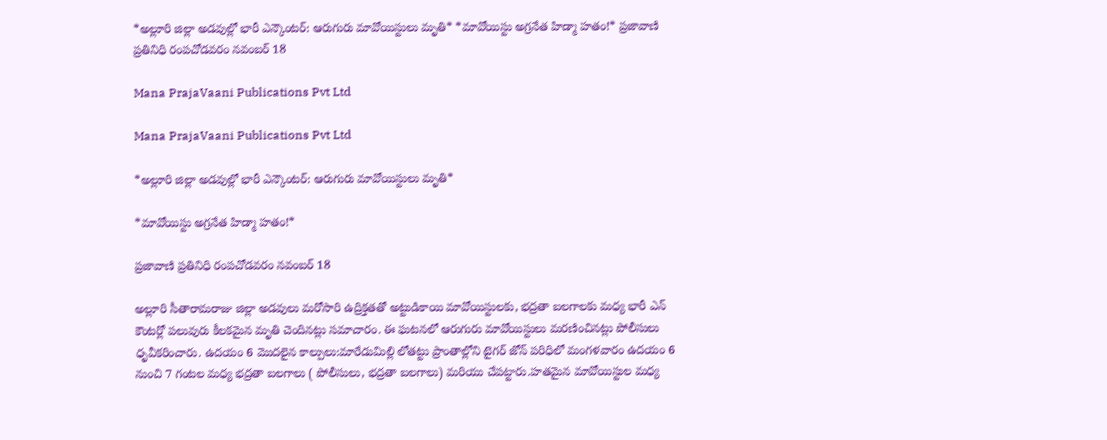*అల్లూరి జిల్లా అడవుల్లో భారీ ఎన్కౌంటర్: ఆరుగురు మావోయిస్టులు మృతి* *మావోయిస్టు అగ్రనేత హిడ్మా హతం!* ప్రజావాణి ప్రతినిధి రంపచోడవరం నవంబర్ 18

Mana PrajaVaani Publications Pvt Ltd

Mana PrajaVaani Publications Pvt Ltd

*అల్లూరి జిల్లా అడవుల్లో భారీ ఎన్కౌంటర్: ఆరుగురు మావోయిస్టులు మృతి*

*మావోయిస్టు అగ్రనేత హిడ్మా హతం!*

ప్రజావాణి ప్రతినిధి రంపచోడవరం నవంబర్ 18

అల్లూరి సీతారామరాజు జిల్లా అడవులు మరోసారి ఉద్రిక్తతతో అట్టుడికాయి మావోయిస్టులకు, భద్రతా బలగాలకు మధ్య భారీ ఎన్ కౌంటర్లో పలువురు కీలకమైన మృతి చెందినట్లు సమాచారం. ఈ ఘటనలో ఆరుగురు మావోయిస్టులు మరణించినట్లు పోలీసులు ధృవీకరించారు. ఉదయం 6 మొదలైన కాల్పులు:మారేడుమిల్లి లోతట్టు ప్రాంతాల్లోని టైగర్ జోన్ పరిధిలో మంగళవారం ఉదయం 6 నుంచి 7 గంటల మధ్య భద్రతా బలగాలు ( పోలీసులు, భద్రతా బలగాలు) మరియు చేపట్టారు.హతమైన మావోయిస్టుల మధ్య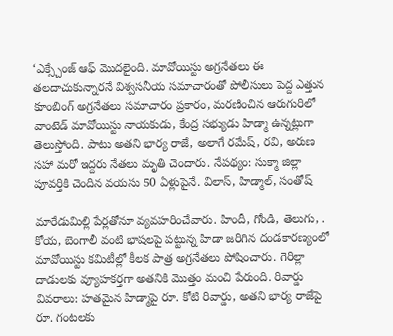‘ఎక్స్చేంజ్ ఆఫ్ మొదలైంది. మావోయిస్టు అగ్రనేతలు ఈ తలదాచుకున్నారనే విశ్వసనీయ సమాచారంతో పోలీసులు పెద్ద ఎత్తున కూంబింగ్ అగ్రనేతలు సమాచారం ప్రకారం, మరణించిన ఆరుగురిలో వాంటెడ్ మావోయిస్టు నాయకుడు, కేంద్ర సభ్యుడు హిడ్మా ఉన్నట్లుగా తెలుస్తోంది. పాటు అతని భార్య రాజే, అలాగే రమేష్, రవి, అరుణ సహా మరో ఇద్దరు నేతలు మృతి చెందారు. నేపథ్యం: సుక్మా జిల్లా పూవర్తికి చెందిన వయసు 50 ఏళ్లుపైనే. విలాస్, హిడ్మాల్, సంతోష్

మారేడుమిల్లి పేర్లతోనూ వ్యవహరించేవారు. హిందీ, గోండి, తెలుగు, . కోయ, బెంగాలీ వంటి భాషలపై పట్టున్న హిడా జరిగిన దండకారణ్యంలో మావోయిస్టు కమిటీల్లో కీలక పాత్ర అగ్రనేతలు పోషించారు. గెరిల్లా దాడులకు వ్యూహకర్తగా అతనికి మొత్తం మంచి పేరుంది. రివార్డు వివరాలు: హతమైన హిడ్మాపై రూ. కోటి రివార్డు, అతని భార్య రాజేపై రూ. గంటలకు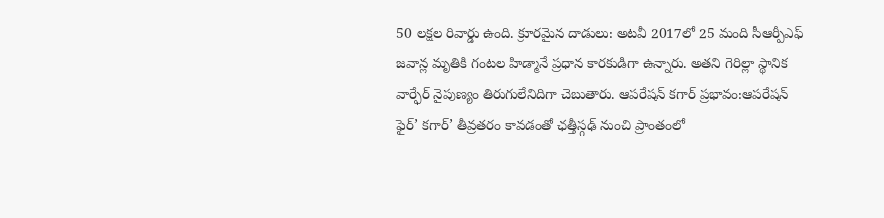50 లక్షల రివార్డు ఉంది. క్రూరమైన దాడులు: అటవీ 2017లో 25 మంది సీఆర్పీఎఫ్ జవాన్ల మృతికి గంటల హిడ్మానే ప్రధాన కారకుడిగా ఉన్నారు. అతని గెరిల్లా స్థానిక వార్ఫేర్ నైపుణ్యం తిరుగులేనిదిగా చెబుతారు. ఆపరేషన్ కగార్ ప్రభావం:ఆపరేషన్ ఫైర్’ కగార్’ తీవ్రతరం కావడంతో ఛత్తీస్గఢ్ నుంచి ప్రాంతంలో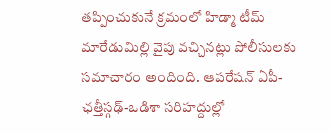తప్పించుకునే క్రమంలో హిడ్మా టీమ్ మారేడుమిల్లి వైపు వచ్చినట్లు పోలీసులకు సమాచారం అందింది. ఆపరేషన్ ఏపీ-ఛత్తీస్గఢ్-ఒడిశా సరిహద్దుల్లో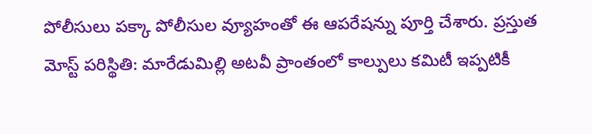పోలీసులు పక్కా పోలీసుల వ్యూహంతో ఈ ఆపరేషన్ను పూర్తి చేశారు. ప్రస్తుత మోస్ట్ పరిస్థితి: మారేడుమిల్లి అటవీ ప్రాంతంలో కాల్పులు కమిటీ ఇప్పటికీ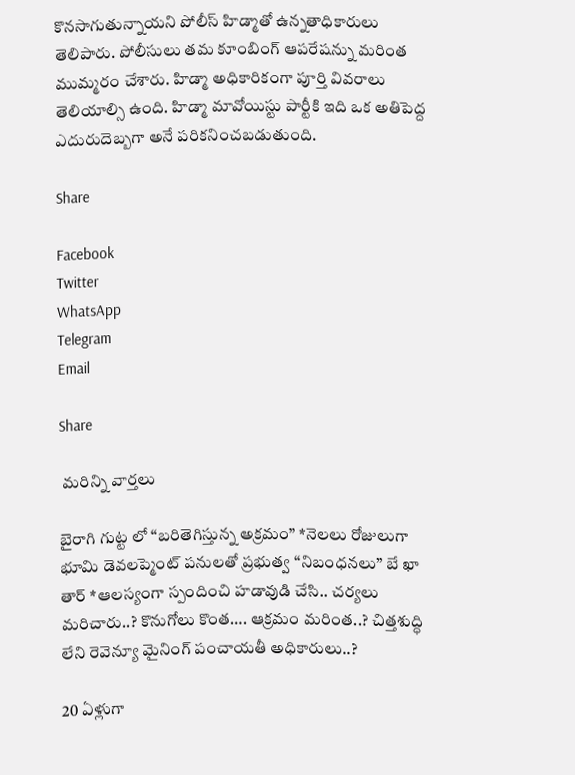కొనసాగుతున్నాయని పోలీస్ హిడ్మాతో ఉన్నతాధికారులు తెలిపారు. పోలీసులు తమ కూంబింగ్ ఆపరేషన్ను మరింత ముమ్మరం చేశారు. హిడ్మా అధికారికంగా పూర్తి వివరాలు తెలియాల్సి ఉంది. హిడ్మా మావోయిస్టు పార్టీకి ఇది ఒక అతిపెద్ద ఎదురుదెబ్బగా అనే పరికనించబడుతుంది.

Share

Facebook
Twitter
WhatsApp
Telegram
Email

Share

 మరిన్ని వార్తలు

బైరాగి గుట్ట లో “బరితెగిస్తున్న అక్రమం” *నెలలు రోజులుగా భూమి డెవలప్మెంట్ పనులతో ప్రభుత్వ “నిబంధనలు” బే ఖా తార్ *ఆలస్యంగా స్పందించి హడావుడి చేసి.. చర్యలు మరిచారు..? కొనుగోలు కొంత…. ఆక్రమం మరింత..? చిత్తశుద్ధి లేని రెవెన్యూ మైనింగ్ పంచాయతీ అధికారులు..?

20 ఏళ్లుగా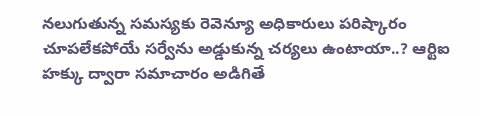నలుగుతున్న సమస్యకు రెవెన్యూ అధికారులు పరిష్కారం చూపలేకపోయే సర్వేను అడ్డుకున్న చర్యలు ఉంటాయా..? ఆర్టిఐ హక్కు ద్వారా సమాచారం అడిగితే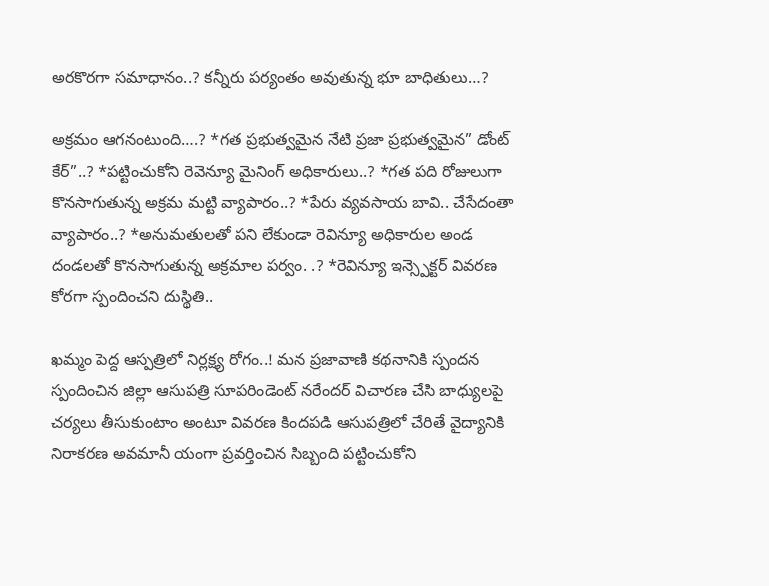అరకొరగా సమాధానం..? కన్నీరు పర్యంతం అవుతున్న భూ బాధితులు…?

అక్రమం ఆగనంటుంది….? *గత ప్రభుత్వమైన నేటి ప్రజా ప్రభుత్వమైన” డోంట్ కేర్”..? *పట్టించుకోని రెవెన్యూ మైనింగ్ అధికారులు..? *గత పది రోజులుగా కొనసాగుతున్న అక్రమ మట్టి వ్యాపారం..? *పేరు వ్యవసాయ బావి.. చేసేదంతా వ్యాపారం..? *అనుమతులతో పని లేకుండా రెవిన్యూ అధికారుల అండ దండలతో కొనసాగుతున్న అక్రమాల పర్వం. .? *రెవిన్యూ ఇన్స్పెక్టర్ వివరణ కోరగా స్పందించని దుస్థితి..

ఖమ్మం పెద్ద ఆస్పత్రిలో నిర్లక్ష్య రోగం..! మన ప్రజావాణి కథనానికి స్పందన స్పందించిన జిల్లా ఆసుపత్రి సూపరిండెంట్ నరేందర్ విచారణ చేసి బాధ్యులపై చర్యలు తీసుకుంటాం అంటూ వివరణ కిందపడి ఆసుపత్రిలో చేరితే వైద్యానికి నిరాకరణ అవమానీ యంగా ప్రవర్తించిన సిబ్బంది పట్టించుకోని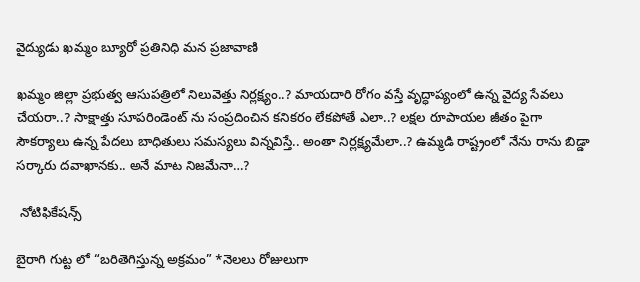వైద్యుడు ఖమ్మం బ్యూరో ప్రతినిధి మన ప్రజావాణి

ఖమ్మం జిల్లా ప్రభుత్వ ఆసుపత్రిలో నిలువెత్తు నిర్లక్ష్యం..? మాయదారి రోగం వస్తే వృద్ధాప్యంలో ఉన్న వైద్య సేవలు చేయరా..? సాక్షాత్తు సూపరిండెంట్ ను సంప్రదించిన కనికరం లేకపోతే ఎలా..? లక్షల రూపాయల జీతం పైగా సౌకర్యాలు ఉన్న పేదలు బాధితులు సమస్యలు విన్నవిస్తే.. అంతా నిర్లక్ష్యమేలా..? ఉమ్మడి రాష్ట్రంలో నేను రాను బిడ్డా సర్కారు దవాఖానకు.. అనే మాట నిజమేనా…?

 నోటిఫికేషన్స్

బైరాగి గుట్ట లో “బరితెగిస్తున్న అక్రమం” *నెలలు రోజులుగా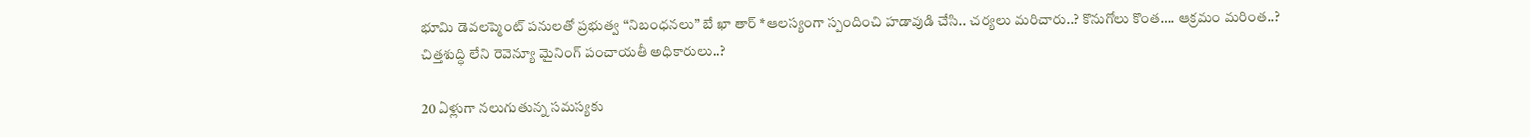భూమి డెవలప్మెంట్ పనులతో ప్రభుత్వ “నిబంధనలు” బే ఖా తార్ *ఆలస్యంగా స్పందించి హడావుడి చేసి.. చర్యలు మరిచారు..? కొనుగోలు కొంత…. ఆక్రమం మరింత..? చిత్తశుద్ధి లేని రెవెన్యూ మైనింగ్ పంచాయతీ అధికారులు..?

20 ఏళ్లుగా నలుగుతున్న సమస్యకు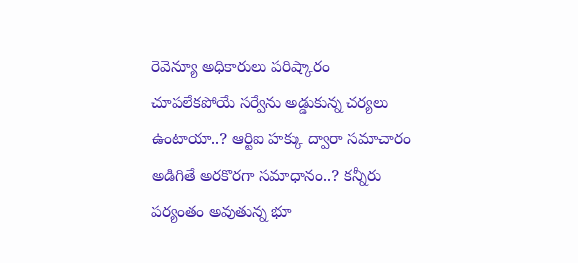రెవెన్యూ అధికారులు పరిష్కారం చూపలేకపోయే సర్వేను అడ్డుకున్న చర్యలు ఉంటాయా..? ఆర్టిఐ హక్కు ద్వారా సమాచారం అడిగితే అరకొరగా సమాధానం..? కన్నీరు పర్యంతం అవుతున్న భూ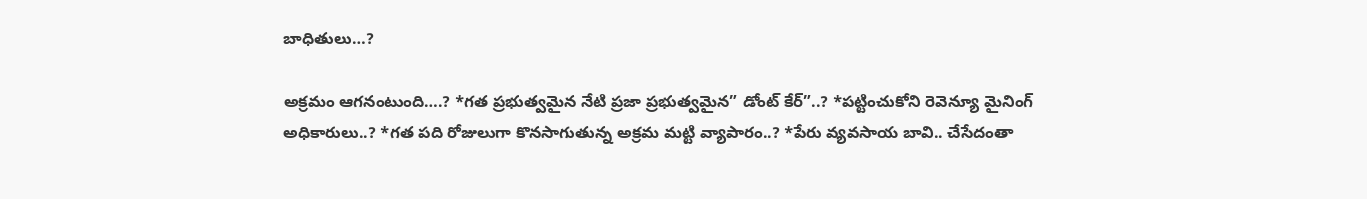బాధితులు…?

అక్రమం ఆగనంటుంది….? *గత ప్రభుత్వమైన నేటి ప్రజా ప్రభుత్వమైన” డోంట్ కేర్”..? *పట్టించుకోని రెవెన్యూ మైనింగ్ అధికారులు..? *గత పది రోజులుగా కొనసాగుతున్న అక్రమ మట్టి వ్యాపారం..? *పేరు వ్యవసాయ బావి.. చేసేదంతా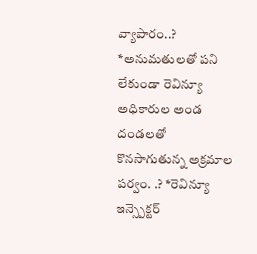వ్యాపారం..? *అనుమతులతో పని లేకుండా రెవిన్యూ అధికారుల అండ దండలతో కొనసాగుతున్న అక్రమాల పర్వం. .? *రెవిన్యూ ఇన్స్పెక్టర్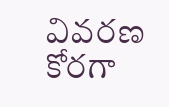వివరణ కోరగా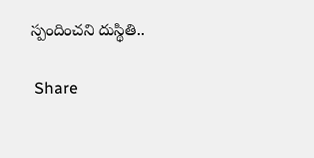స్పందించని దుస్థితి..

 Share